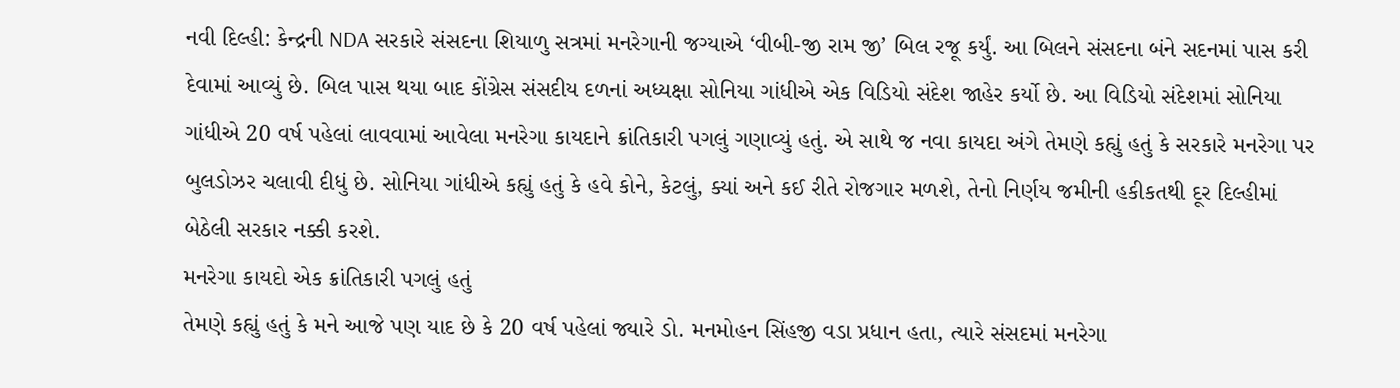નવી દિલ્હી: કેન્દ્રની NDA સરકારે સંસદના શિયાળુ સત્રમાં મનરેગાની જગ્યાએ ‘વીબી-જી રામ જી’ બિલ રજૂ કર્યું. આ બિલને સંસદના બંને સદનમાં પાસ કરી દેવામાં આવ્યું છે. બિલ પાસ થયા બાદ કોંગ્રેસ સંસદીય દળનાં અધ્યક્ષા સોનિયા ગાંધીએ એક વિડિયો સંદેશ જાહેર કર્યો છે. આ વિડિયો સંદેશમાં સોનિયા ગાંધીએ 20 વર્ષ પહેલાં લાવવામાં આવેલા મનરેગા કાયદાને ક્રાંતિકારી પગલું ગણાવ્યું હતું. એ સાથે જ નવા કાયદા અંગે તેમણે કહ્યું હતું કે સરકારે મનરેગા પર બુલડોઝર ચલાવી દીધું છે. સોનિયા ગાંધીએ કહ્યું હતું કે હવે કોને, કેટલું, ક્યાં અને કઈ રીતે રોજગાર મળશે, તેનો નિર્ણય જમીની હકીકતથી દૂર દિલ્હીમાં બેઠેલી સરકાર નક્કી કરશે.
મનરેગા કાયદો એક ક્રાંતિકારી પગલું હતું
તેમણે કહ્યું હતું કે મને આજે પણ યાદ છે કે 20 વર્ષ પહેલાં જ્યારે ડો. મનમોહન સિંહજી વડા પ્રધાન હતા, ત્યારે સંસદમાં મનરેગા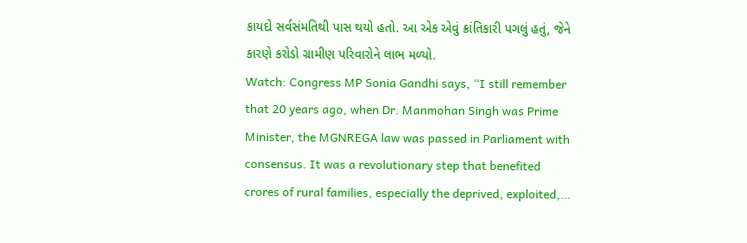કાયદો સર્વસંમતિથી પાસ થયો હતો. આ એક એવું ક્રાંતિકારી પગલું હતું, જેને કારણે કરોડો ગ્રામીણ પરિવારોને લાભ મળ્યો.
Watch: Congress MP Sonia Gandhi says, “I still remember that 20 years ago, when Dr. Manmohan Singh was Prime Minister, the MGNREGA law was passed in Parliament with consensus. It was a revolutionary step that benefited crores of rural families, especially the deprived, exploited,…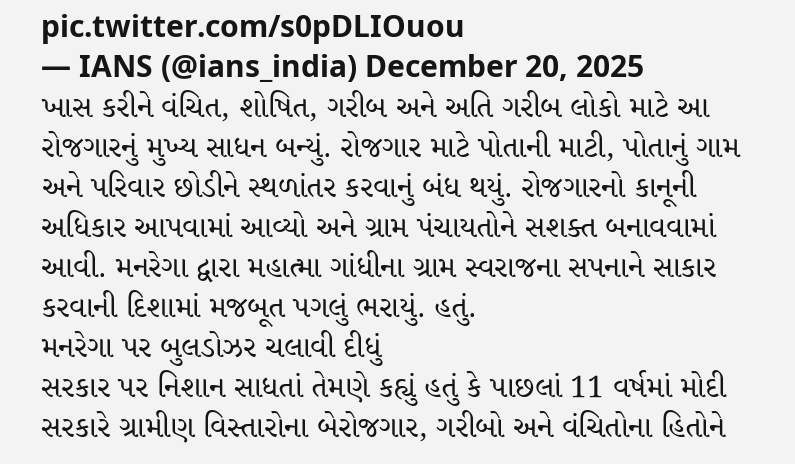pic.twitter.com/s0pDLIOuou
— IANS (@ians_india) December 20, 2025
ખાસ કરીને વંચિત, શોષિત, ગરીબ અને અતિ ગરીબ લોકો માટે આ રોજગારનું મુખ્ય સાધન બન્યું. રોજગાર માટે પોતાની માટી, પોતાનું ગામ અને પરિવાર છોડીને સ્થળાંતર કરવાનું બંધ થયું. રોજગારનો કાનૂની અધિકાર આપવામાં આવ્યો અને ગ્રામ પંચાયતોને સશક્ત બનાવવામાં આવી. મનરેગા દ્વારા મહાત્મા ગાંધીના ગ્રામ સ્વરાજના સપનાને સાકાર કરવાની દિશામાં મજબૂત પગલું ભરાયું. હતું.
મનરેગા પર બુલડોઝર ચલાવી દીધું
સરકાર પર નિશાન સાધતાં તેમણે કહ્યું હતું કે પાછલાં 11 વર્ષમાં મોદી સરકારે ગ્રામીણ વિસ્તારોના બેરોજગાર, ગરીબો અને વંચિતોના હિતોને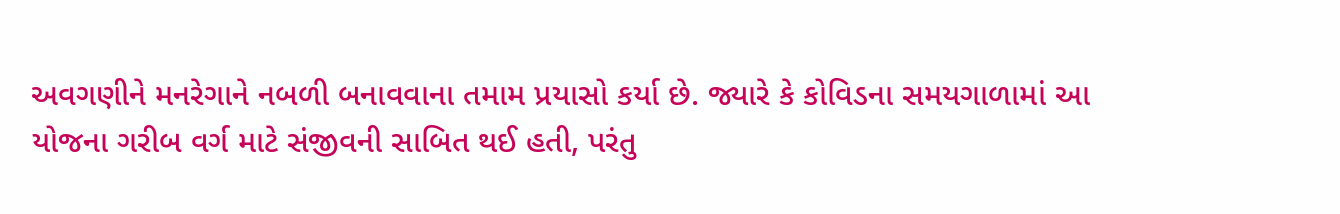અવગણીને મનરેગાને નબળી બનાવવાના તમામ પ્રયાસો કર્યા છે. જ્યારે કે કોવિડના સમયગાળામાં આ યોજના ગરીબ વર્ગ માટે સંજીવની સાબિત થઈ હતી, પરંતુ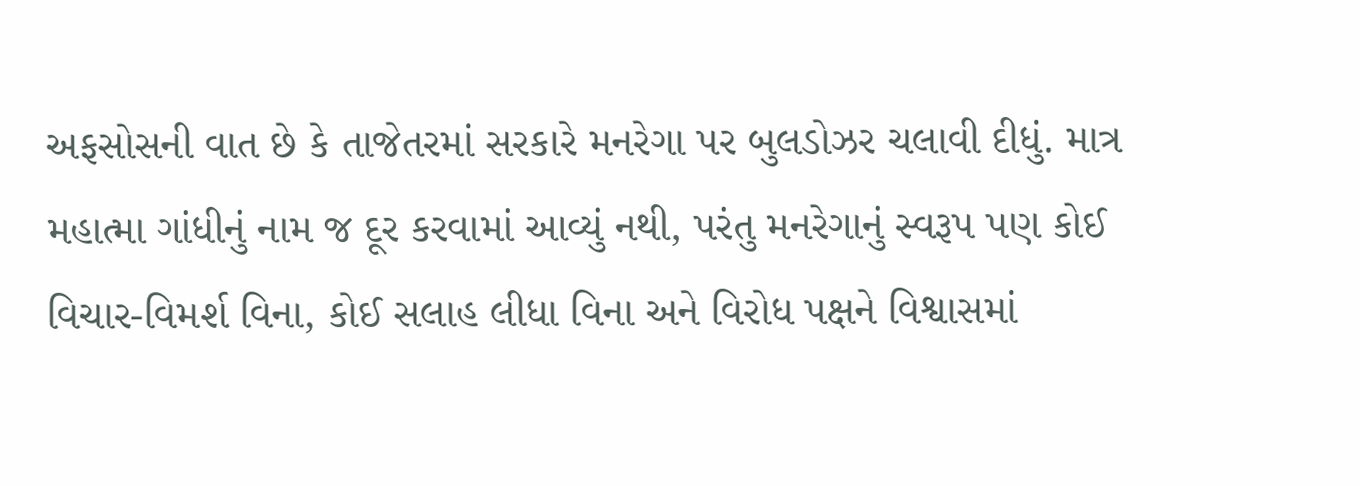અફસોસની વાત છે કે તાજેતરમાં સરકારે મનરેગા પર બુલડોઝર ચલાવી દીધું. માત્ર મહાત્મા ગાંધીનું નામ જ દૂર કરવામાં આવ્યું નથી, પરંતુ મનરેગાનું સ્વરૂપ પણ કોઈ વિચાર-વિમર્શ વિના, કોઈ સલાહ લીધા વિના અને વિરોધ પક્ષને વિશ્વાસમાં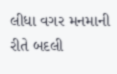લીધા વગર મનમાની રીતે બદલી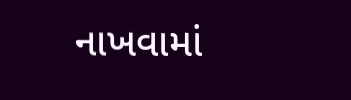નાખવામાં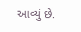આવ્યું છે.